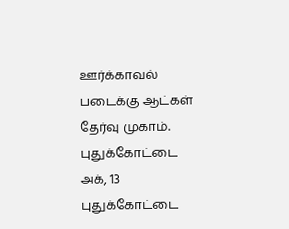ஊர்க்காவல் படைக்கு ஆட்கள் தேர்வு முகாம்.
புதுக்கோட்டை அக், 13 புதுக்கோட்டை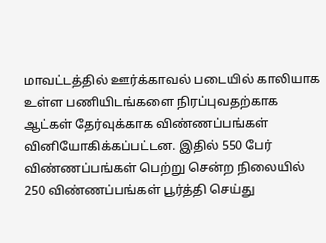மாவட்டத்தில் ஊர்க்காவல் படையில் காலியாக உள்ள பணியிடங்களை நிரப்புவதற்காக ஆட்கள் தேர்வுக்காக விண்ணப்பங்கள் வினியோகிக்கப்பட்டன. இதில் 550 பேர் விண்ணப்பங்கள் பெற்று சென்ற நிலையில் 250 விண்ணப்பங்கள் பூர்த்தி செய்து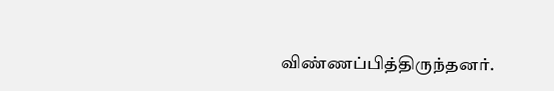விண்ணப்பித்திருந்தனர்.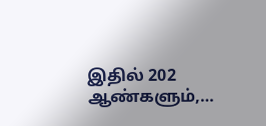இதில் 202 ஆண்களும்,…